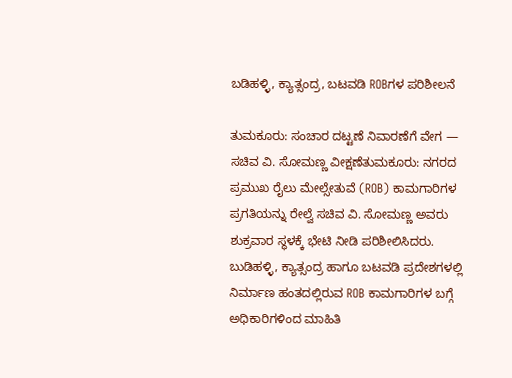ಬಡಿಹಳ್ಳಿ, ಕ್ಯಾತ್ಸಂದ್ರ, ಬಟವಡಿ ROBಗಳ ಪರಿಶೀಲನೆ

ತುಮಕೂರು: ಸಂಚಾರ ದಟ್ಟಣೆ ನಿವಾರಣೆಗೆ ವೇಗ — ಸಚಿವ ವಿ. ಸೋಮಣ್ಣ ವೀಕ್ಷಣೆತುಮಕೂರು: ನಗರದ ಪ್ರಮುಖ ರೈಲು ಮೇಲ್ಸೇತುವೆ (ROB) ಕಾಮಗಾರಿಗಳ ಪ್ರಗತಿಯನ್ನು ರೇಲ್ವೆ ಸಚಿವ ವಿ. ಸೋಮಣ್ಣ ಅವರು ಶುಕ್ರವಾರ ಸ್ಥಳಕ್ಕೆ ಭೇಟಿ ನೀಡಿ ಪರಿಶೀಲಿಸಿದರು. ಬುಡಿಹಳ್ಳಿ, ಕ್ಯಾತ್ಸಂದ್ರ ಹಾಗೂ ಬಟವಡಿ ಪ್ರದೇಶಗಳಲ್ಲಿ ನಿರ್ಮಾಣ ಹಂತದಲ್ಲಿರುವ ROB ಕಾಮಗಾರಿಗಳ ಬಗ್ಗೆ ಅಧಿಕಾರಿಗಳಿಂದ ಮಾಹಿತಿ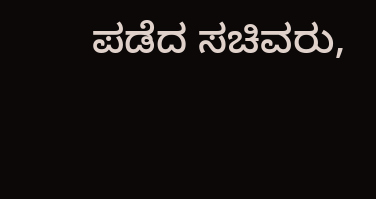ಪಡೆದ ಸಚಿವರು,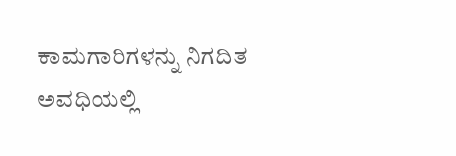ಕಾಮಗಾರಿಗಳನ್ನು ನಿಗದಿತ ಅವಧಿಯಲ್ಲಿ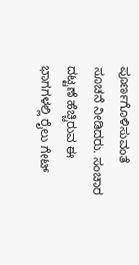ಪೂರ್ಣಗೊಳಿಸುವಂತೆ ಸೂಚನೆ ನೀಡಿದರು. ಸಂಚಾರ ದಟ್ಟಣೆ ಹೆಚ್ಚಿರುವ ಈ ಭಾಗಗಳಲ್ಲಿ ರೈಲು ಗೇಟ್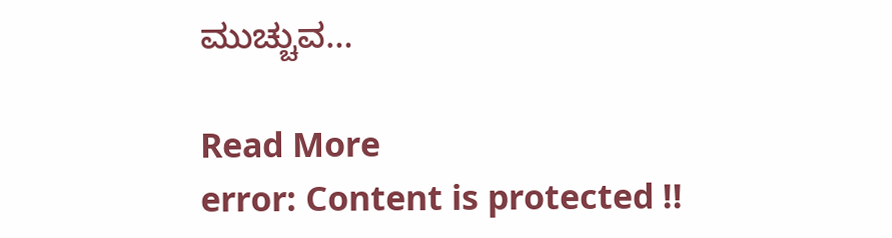ಮುಚ್ಚುವ…

Read More
error: Content is protected !!